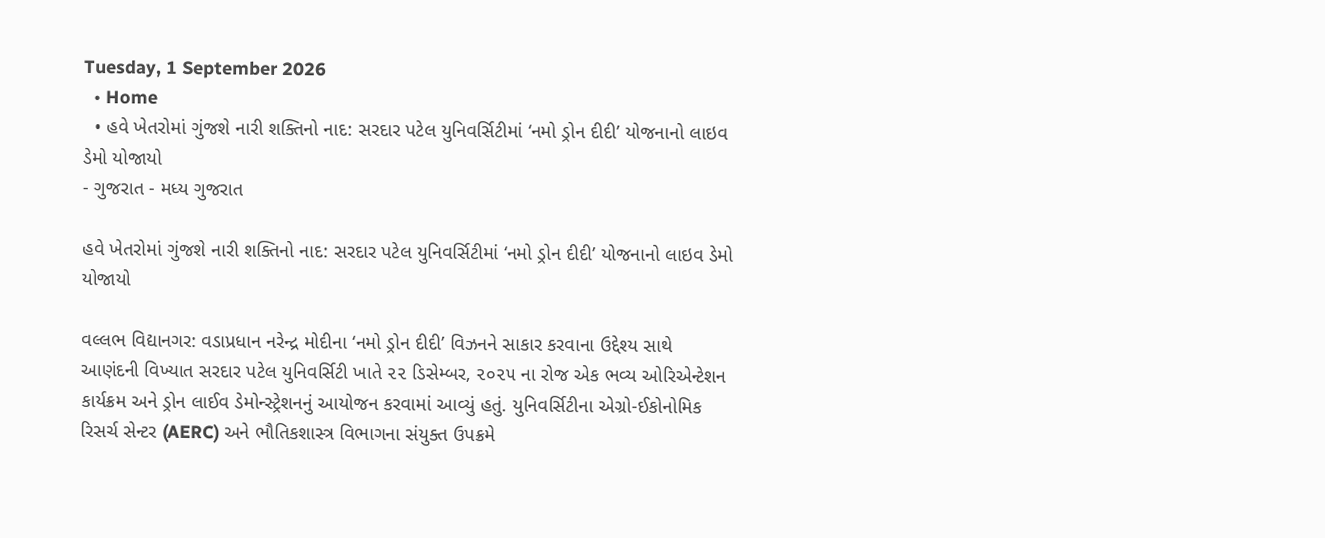Tuesday, 1 September 2026
  • Home
  • હવે ખેતરોમાં ગુંજશે નારી શક્તિનો નાદ: સરદાર પટેલ યુનિવર્સિટીમાં ‘નમો ડ્રોન દીદી’ યોજનાનો લાઇવ ડેમો યોજાયો
- ગુજરાત - મધ્ય ગુજરાત

હવે ખેતરોમાં ગુંજશે નારી શક્તિનો નાદ: સરદાર પટેલ યુનિવર્સિટીમાં ‘નમો ડ્રોન દીદી’ યોજનાનો લાઇવ ડેમો યોજાયો

વલ્લભ વિદ્યાનગર: વડાપ્રધાન નરેન્દ્ર મોદીના ‘નમો ડ્રોન દીદી’ વિઝનને સાકાર કરવાના ઉદ્દેશ્ય સાથે આણંદની વિખ્યાત સરદાર પટેલ યુનિવર્સિટી ખાતે ૨૨ ડિસેમ્બર, ૨૦૨૫ ના રોજ એક ભવ્ય ઓરિએન્ટેશન કાર્યક્રમ અને ડ્રોન લાઈવ ડેમોન્સ્ટ્રેશનનું આયોજન કરવામાં આવ્યું હતું. યુનિવર્સિટીના એગ્રો-ઈકોનોમિક રિસર્ચ સેન્ટર (AERC) અને ભૌતિકશાસ્ત્ર વિભાગના સંયુક્ત ઉપક્રમે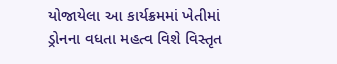યોજાયેલા આ કાર્યક્રમમાં ખેતીમાં ડ્રોનના વધતા મહત્વ વિશે વિસ્તૃત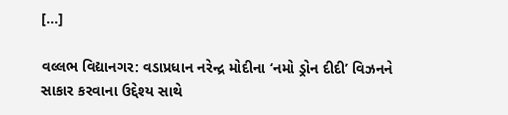[…]

વલ્લભ વિદ્યાનગર: વડાપ્રધાન નરેન્દ્ર મોદીના ‘નમો ડ્રોન દીદી’ વિઝનને સાકાર કરવાના ઉદ્દેશ્ય સાથે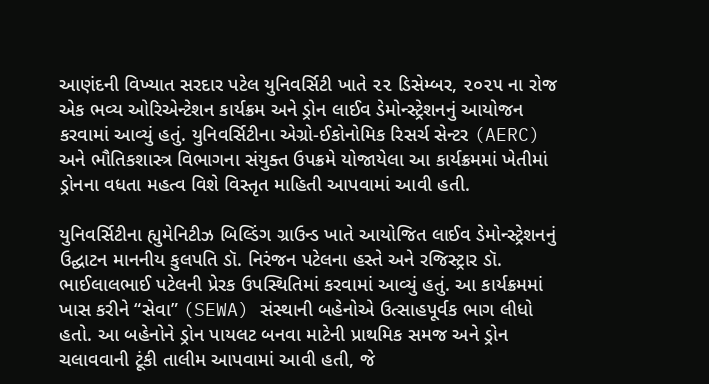આણંદની વિખ્યાત સરદાર પટેલ યુનિવર્સિટી ખાતે ૨૨ ડિસેમ્બર, ૨૦૨૫ ના રોજ એક ભવ્ય ઓરિએન્ટેશન કાર્યક્રમ અને ડ્રોન લાઈવ ડેમોન્સ્ટ્રેશનનું આયોજન કરવામાં આવ્યું હતું. યુનિવર્સિટીના એગ્રો-ઈકોનોમિક રિસર્ચ સેન્ટર (AERC) અને ભૌતિકશાસ્ત્ર વિભાગના સંયુક્ત ઉપક્રમે યોજાયેલા આ કાર્યક્રમમાં ખેતીમાં ડ્રોનના વધતા મહત્વ વિશે વિસ્તૃત માહિતી આપવામાં આવી હતી.

યુનિવર્સિટીના હ્યુમેનિટીઝ બિલ્ડિંગ ગ્રાઉન્ડ ખાતે આયોજિત લાઈવ ડેમોન્સ્ટ્રેશનનું ઉદ્ઘાટન માનનીય કુલપતિ ડૉ. નિરંજન પટેલના હસ્તે અને રજિસ્ટ્રાર ડૉ. ભાઈલાલભાઈ પટેલની પ્રેરક ઉપસ્થિતિમાં કરવામાં આવ્યું હતું. આ કાર્યક્રમમાં ખાસ કરીને “સેવા” (SEWA) સંસ્થાની બહેનોએ ઉત્સાહપૂર્વક ભાગ લીધો હતો. આ બહેનોને ડ્રોન પાયલટ બનવા માટેની પ્રાથમિક સમજ અને ડ્રોન ચલાવવાની ટૂંકી તાલીમ આપવામાં આવી હતી, જે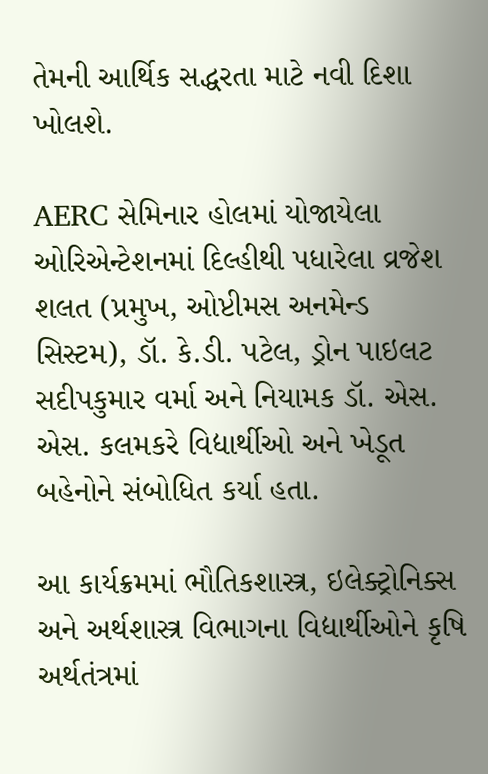તેમની આર્થિક સદ્ધરતા માટે નવી દિશા ખોલશે.

AERC સેમિનાર હોલમાં યોજાયેલા ઓરિએન્ટેશનમાં દિલ્હીથી પધારેલા વ્રજેશ શલત (પ્રમુખ, ઓપ્ટીમસ અનમેન્ડ સિસ્ટમ), ડૉ. કે.ડી. પટેલ, ડ્રોન પાઇલટ સદીપકુમાર વર્મા અને નિયામક ડૉ. એસ. એસ. કલમકરે વિદ્યાર્થીઓ અને ખેડૂત બહેનોને સંબોધિત કર્યા હતા.

આ કાર્યક્રમમાં ભૌતિકશાસ્ત્ર, ઇલેક્ટ્રોનિક્સ અને અર્થશાસ્ત્ર વિભાગના વિદ્યાર્થીઓને કૃષિ અર્થતંત્રમાં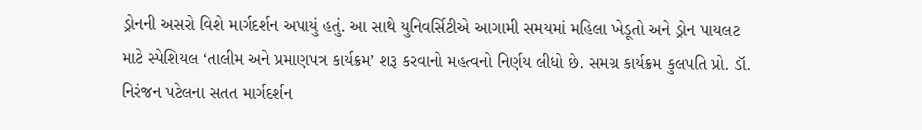ડ્રોનની અસરો વિશે માર્ગદર્શન અપાયું હતું. આ સાથે યુનિવર્સિટીએ આગામી સમયમાં મહિલા ખેડૂતો અને ડ્રોન પાયલટ માટે સ્પેશિયલ ‘તાલીમ અને પ્રમાણપત્ર કાર્યક્રમ’ શરૂ કરવાનો મહત્વનો નિર્ણય લીધો છે. સમગ્ર કાર્યક્રમ કુલપતિ પ્રો. ડૉ. નિરંજન પટેલના સતત માર્ગદર્શન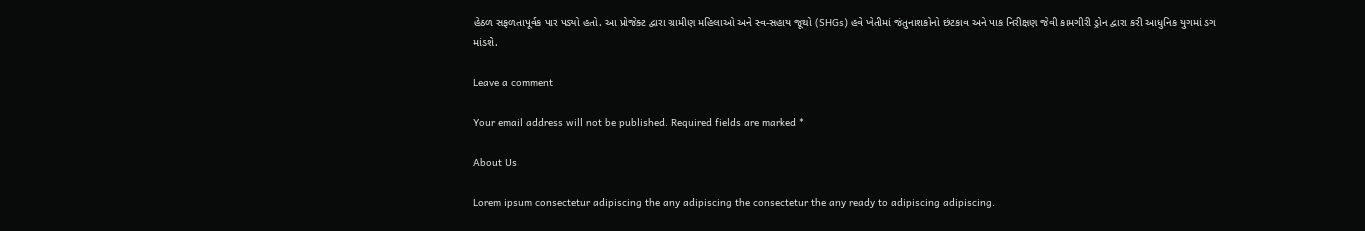હેઠળ સફળતાપૂર્વક પાર પડ્યો હતો. આ પ્રોજેક્ટ દ્વારા ગ્રામીણ મહિલાઓ અને સ્વ-સહાય જૂથો (SHGs) હવે ખેતીમાં જંતુનાશકોનો છંટકાવ અને પાક નિરીક્ષણ જેવી કામગીરી ડ્રોન દ્વારા કરી આધુનિક યુગમાં ડગ માંડશે.

Leave a comment

Your email address will not be published. Required fields are marked *

About Us

Lorem ipsum consectetur adipiscing the any adipiscing the consectetur the any ready to adipiscing adipiscing.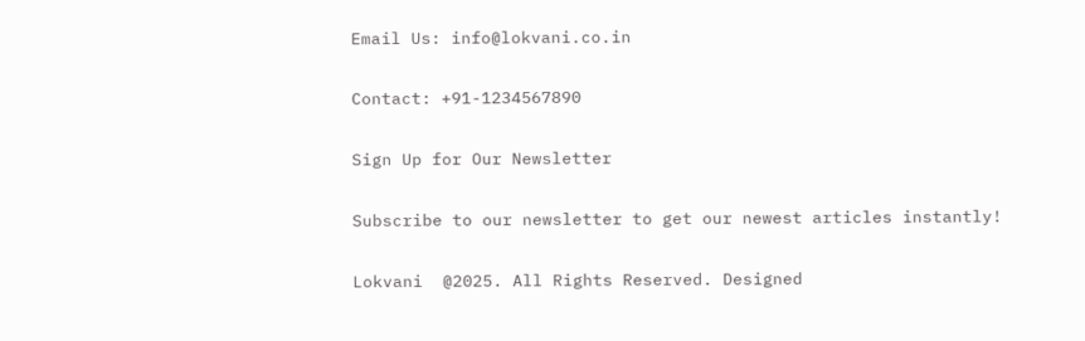Email Us: info@lokvani.co.in

Contact: +91-1234567890

Sign Up for Our Newsletter

Subscribe to our newsletter to get our newest articles instantly!

Lokvani  @2025. All Rights Reserved. Designed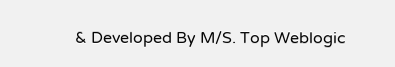& Developed By M/S. Top Weblogic